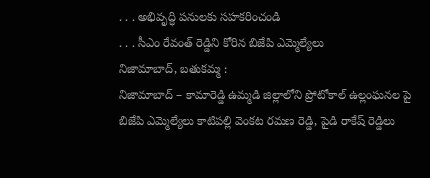. . . అభివృద్ధి పనులకు సహకరించండి
. . . సీఎం రేవంత్ రెడ్డిని కోరిన బిజేపి ఎమ్మెల్యేలు
నిజామాబాద్, బతుకమ్మ :
నిజామాబాద్ – కామారెడ్డి ఉమ్మడి జిల్లాలోని ప్రోటోకాల్ ఉల్లంఘనల పై బిజేపి ఎమ్మెల్యేలు కాటిపల్లి వెంకట రమణ రెడ్డి, పైడి రాకేష్ రెడ్డిలు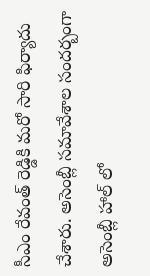సీఎం రేవంత్ రెడ్డికి మరో సారి ఫిర్యాదు చేశారు. అసెంబ్లీ సమావేశాల సందర్బంగా అసెంబ్లీ హాల్ లో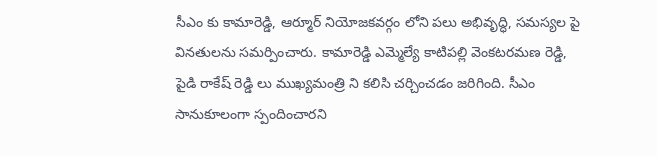సీఎం కు కామారెడ్డి, ఆర్మూర్ నియోజకవర్గం లోని పలు అభివృద్ధి, సమస్యల పై వినతులను సమర్పించారు. కామారెడ్డి ఎమ్మెల్యే కాటిపల్లి వెంకటరమణ రెడ్డి, పైడి రాకేష్ రెడ్డి లు ముఖ్యమంత్రి ని కలిసి చర్చించడం జరిగింది. సీఎం సానుకూలంగా స్పందించారని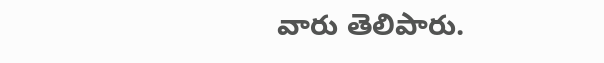వారు తెలిపారు.